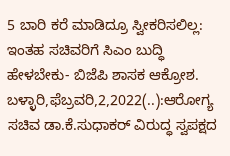5 ಬಾರಿ ಕರೆ ಮಾಡಿದ್ರೂ ಸ್ವೀಕರಿಸಲಿಲ್ಲ: ಇಂತಹ ಸಚಿವರಿಗೆ ಸಿಎಂ ಬುದ್ಧಿ ಹೇಳಬೇಕು- ಬಿಜೆಪಿ ಶಾಸಕ ಆಕ್ರೋಶ. ಬಳ್ಳಾರಿ,ಫೆಬ್ರವರಿ,2,2022(..):ಆರೋಗ್ಯ ಸಚಿವ ಡಾ.ಕೆ.ಸುಧಾಕರ್ ವಿರುದ್ಧ ಸ್ವಪಕ್ಷದ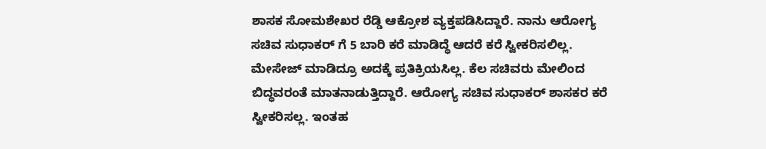ಶಾಸಕ ಸೋಮಶೇಖರ ರೆಡ್ಡಿ ಆಕ್ರೋಶ ವ್ಯಕ್ತಪಡಿಸಿದ್ದಾರೆ. ನಾನು ಆರೋಗ್ಯ ಸಚಿವ ಸುಧಾಕರ್ ಗೆ 5 ಬಾರಿ ಕರೆ ಮಾಡಿದ್ಧೆ ಆದರೆ ಕರೆ ಸ್ವೀಕರಿಸಲಿಲ್ಲ. ಮೇಸೇಜ್ ಮಾಡಿದ್ರೂ ಅದಕ್ಕೆ ಪ್ರತಿಕ್ರಿಯಸಿಲ್ಲ. ಕೆಲ ಸಚಿವರು ಮೇಲಿಂದ ಬಿದ್ಧವರಂತೆ ಮಾತನಾಡುತ್ತಿದ್ದಾರೆ. ಆರೋಗ್ಯ ಸಚಿವ ಸುಧಾಕರ್ ಶಾಸಕರ ಕರೆ ಸ್ವೀಕರಿಸಲ್ಲ. ಇಂತಹ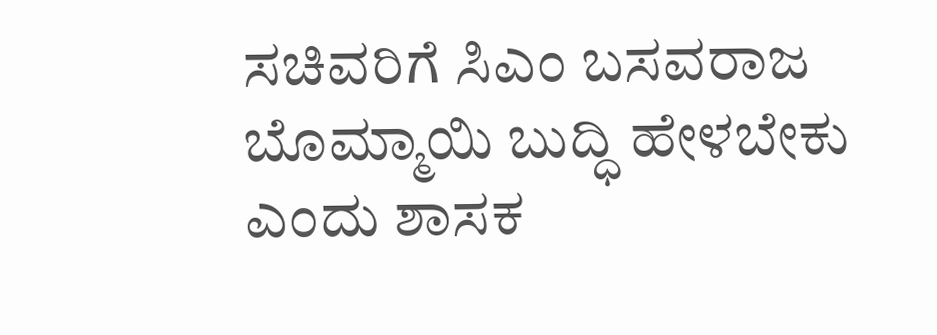ಸಚಿವರಿಗೆ ಸಿಎಂ ಬಸವರಾಜ ಬೊಮ್ಮಾಯಿ ಬುದ್ಧಿ ಹೇಳಬೇಕು ಎಂದು ಶಾಸಕ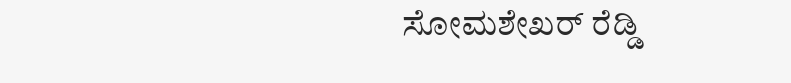ಸೋಮಶೇಖರ್ ರೆಡ್ಡಿ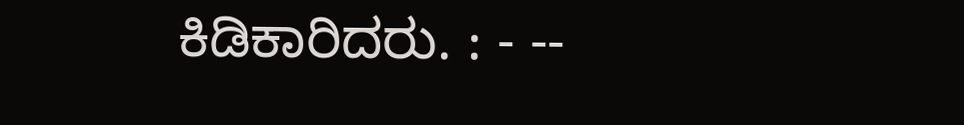ಕಿಡಿಕಾರಿದರು. : - --